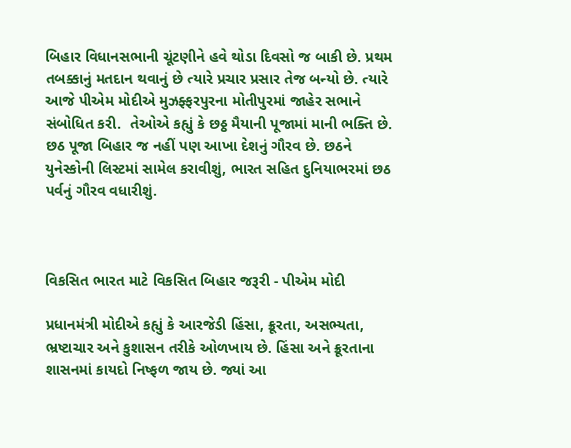બિહાર વિધાનસભાની ચૂંટણીને હવે થોડા દિવસો જ બાકી છે. પ્રથમ તબક્કાનું મતદાન થવાનું છે ત્યારે પ્રચાર પ્રસાર તેજ બન્યો છે. ત્યારે આજે પીએમ મોદીએ મુઝફ્ફરપુરના મોતીપુરમાં જાહેર સભાને સંબોધિત કરી.  તેઓએ કહ્યું કે છઠ્ઠ મૈયાની પૂજામાં માની ભક્તિ છે. છઠ પૂજા બિહાર જ નહીં પણ આખા દેશનું ગૌરવ છે. છઠને યુનેસ્કોની લિસ્ટમાં સામેલ કરાવીશું, ભારત સહિત દુનિયાભરમાં છઠ પર્વનું ગૌરવ વધારીશું.



વિકસિત ભારત માટે વિકસિત બિહાર જરૂરી - પીએમ મોદી

પ્રધાનમંત્રી મોદીએ કહ્યું કે આરજેડી હિંસા, ક્રૂરતા, અસભ્યતા, ભ્રષ્ટાચાર અને કુશાસન તરીકે ઓળખાય છે. હિંસા અને ક્રૂરતાના શાસનમાં કાયદો નિષ્ફળ જાય છે. જ્યાં આ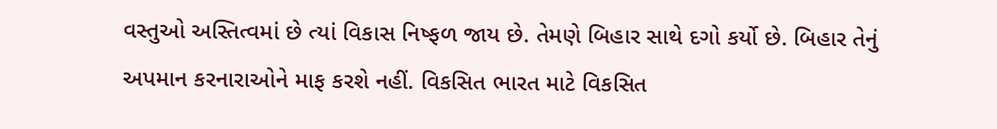વસ્તુઓ અસ્તિત્વમાં છે ત્યાં વિકાસ નિષ્ફળ જાય છે. તેમણે બિહાર સાથે દગો કર્યો છે. બિહાર તેનું અપમાન કરનારાઓને માફ કરશે નહીં. વિકસિત ભારત માટે વિકસિત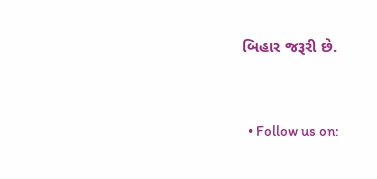બિહાર જરૂરી છે.


  • Follow us on: